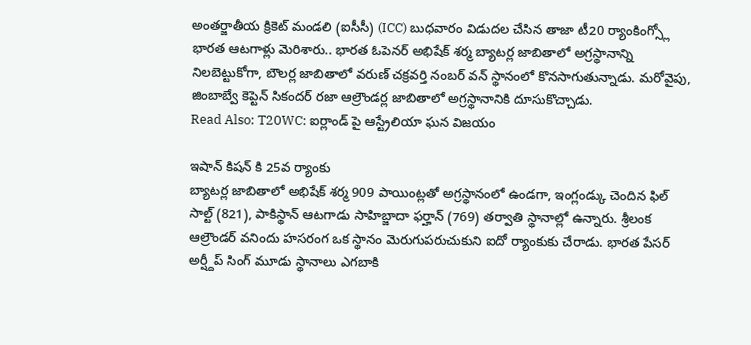అంతర్జాతీయ క్రికెట్ మండలి (ఐసీసీ) (ICC) బుధవారం విడుదల చేసిన తాజా టీ20 ర్యాంకింగ్స్లో భారత ఆటగాళ్లు మెరిశారు.. భారత ఓపెనర్ అభిషేక్ శర్మ బ్యాటర్ల జాబితాలో అగ్రస్థానాన్ని నిలబెట్టుకోగా, బౌలర్ల జాబితాలో వరుణ్ చక్రవర్తి నంబర్ వన్ స్థానంలో కొనసాగుతున్నాడు. మరోవైపు, జింబాబ్వే కెప్టెన్ సికందర్ రజా ఆల్రౌండర్ల జాబితాలో అగ్రస్థానానికి దూసుకొచ్చాడు.
Read Also: T20WC: ఐర్లాండ్ పై ఆస్ట్రేలియా ఘన విజయం

ఇషాన్ కిషన్ కి 25వ ర్యాంకు
బ్యాటర్ల జాబితాలో అభిషేక్ శర్మ 909 పాయింట్లతో అగ్రస్థానంలో ఉండగా, ఇంగ్లండ్కు చెందిన ఫిల్ సాల్ట్ (821), పాకిస్థాన్ ఆటగాడు సాహిబ్జాదా ఫర్హాన్ (769) తర్వాతి స్థానాల్లో ఉన్నారు. శ్రీలంక ఆల్రౌండర్ వనిందు హసరంగ ఒక స్థానం మెరుగుపరుచుకుని ఐదో ర్యాంకుకు చేరాడు. భారత పేసర్ అర్ష్దీప్ సింగ్ మూడు స్థానాలు ఎగబాకి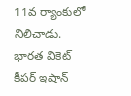11వ ర్యాంకులో నిలిచాడు. భారత వికెట్ కీపర్ ఇషాన్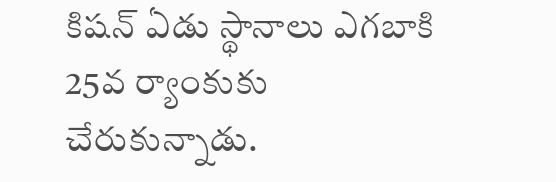కిషన్ ఏడు స్థానాలు ఎగబాకి 25వ ర్యాంకుకు చేరుకున్నాడు.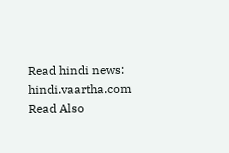Read hindi news: hindi.vaartha.com
Read Also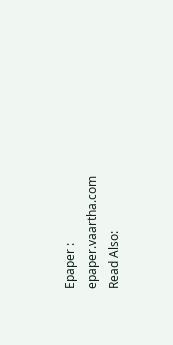Epaper : epaper.vaartha.com
Read Also: